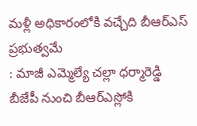మళ్లీ అధికారంలోకి వచ్చేది బీఆర్ఎస్ ప్రభుత్వమే
: మాజీ ఎమ్మెల్యే చల్లా ధర్మారెడ్డి బీజేపీ నుంచి బీఆర్ఎస్లోకి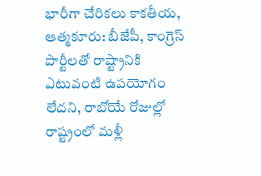భారీగా చేరికలు కాకతీయ, ఆత్మకూరు: బీజేపీ, కాంగ్రెస్ పార్టీలతో రాష్ట్రానికి ఎటువంటి ఉపయోగం లేదని, రాబోయే రోజుల్లో రాష్ట్రంలో మళ్లీ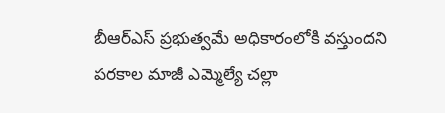బీఆర్ఎస్ ప్రభుత్వమే అధికారంలోకి వస్తుందని పరకాల మాజీ ఎమ్మెల్యే చల్లా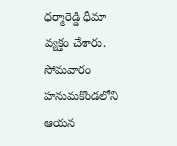ధర్మారెడ్డి ధీమా వ్యక్తం చేశారు. సోమవారం హనుమకొండలోని ఆయన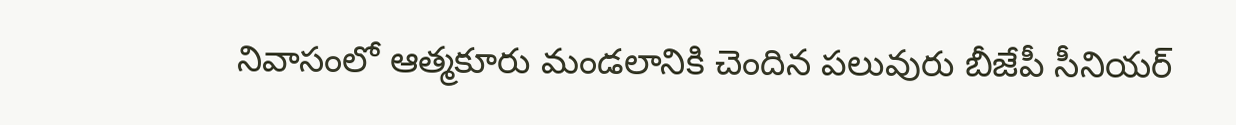నివాసంలో ఆత్మకూరు మండలానికి చెందిన పలువురు బీజేపీ సీనియర్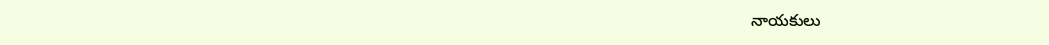నాయకులు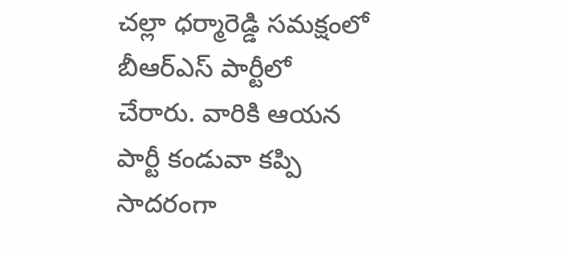చల్లా ధర్మారెడ్డి సమక్షంలో బీఆర్ఎస్ పార్టీలో చేరారు. వారికి ఆయన పార్టీ కండువా కప్పి సాదరంగా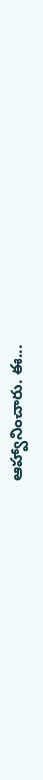ఆహ్వానించారు. ఈ...